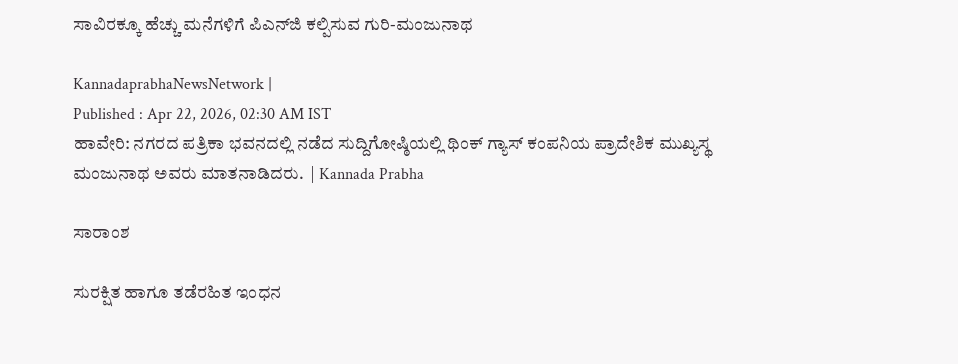ಸಾವಿರಕ್ಕೂ ಹೆಚ್ಚು ಮನೆಗಳಿಗೆ ಪಿಎನ್‌ಜಿ ಕಲ್ಪಿಸುವ ಗುರಿ-ಮಂಜುನಾಥ

KannadaprabhaNewsNetwork |
Published : Apr 22, 2026, 02:30 AM IST
ಹಾವೇರಿ: ನಗರದ ಪತ್ರಿಕಾ ಭವನದಲ್ಲಿ ನಡೆದ ಸುದ್ದಿಗೋಷ್ಠಿಯಲ್ಲಿ ಥಿಂಕ್ ಗ್ಯಾಸ್ ಕಂಪನಿಯ ಪ್ರಾದೇಶಿಕ ಮುಖ್ಯಸ್ಥ ಮಂಜುನಾಥ ಅವರು ಮಾತನಾಡಿದರು.  | Kannada Prabha

ಸಾರಾಂಶ

ಸುರಕ್ಷಿತ ಹಾಗೂ ತಡೆರಹಿತ ಇಂಧನ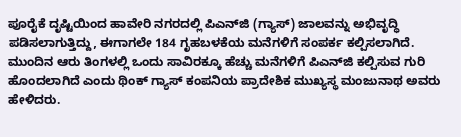ಪೂರೈಕೆ ದೃಷ್ಟಿಯಿಂದ ಹಾವೇರಿ ನಗರದಲ್ಲಿ ಪಿಎನ್‌ಜಿ (ಗ್ಯಾಸ್) ಜಾಲವನ್ನು ಅಭಿವೃದ್ಧಿ ಪಡಿಸಲಾಗುತ್ತಿದ್ದು, ಈಗಾಗಲೇ 184 ಗೃಹಬಳಕೆಯ ಮನೆಗಳಿಗೆ ಸಂಪರ್ಕ ಕಲ್ಪಿಸಲಾಗಿದೆ. ಮುಂದಿನ ಆರು ತಿಂಗಳಲ್ಲಿ ಒಂದು ಸಾವಿರಕ್ಕೂ ಹೆಚ್ಚು ಮನೆಗಳಿಗೆ ಪಿಎನ್‌ಜಿ ಕಲ್ಪಿಸುವ ಗುರಿ ಹೊಂದಲಾಗಿದೆ ಎಂದು ಥಿಂಕ್ ಗ್ಯಾಸ್ ಕಂಪನಿಯ ಪ್ರಾದೇಶಿಕ ಮುಖ್ಯಸ್ಥ ಮಂಜುನಾಥ ಅವರು ಹೇಳಿದರು.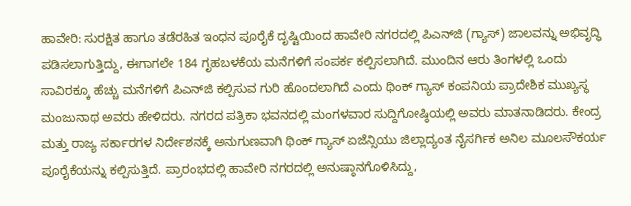ಹಾವೇರಿ: ಸುರಕ್ಷಿತ ಹಾಗೂ ತಡೆರಹಿತ ಇಂಧನ ಪೂರೈಕೆ ದೃಷ್ಟಿಯಿಂದ ಹಾವೇರಿ ನಗರದಲ್ಲಿ ಪಿಎನ್‌ಜಿ (ಗ್ಯಾಸ್) ಜಾಲವನ್ನು ಅಭಿವೃದ್ಧಿ ಪಡಿಸಲಾಗುತ್ತಿದ್ದು, ಈಗಾಗಲೇ 184 ಗೃಹಬಳಕೆಯ ಮನೆಗಳಿಗೆ ಸಂಪರ್ಕ ಕಲ್ಪಿಸಲಾಗಿದೆ. ಮುಂದಿನ ಆರು ತಿಂಗಳಲ್ಲಿ ಒಂದು ಸಾವಿರಕ್ಕೂ ಹೆಚ್ಚು ಮನೆಗಳಿಗೆ ಪಿಎನ್‌ಜಿ ಕಲ್ಪಿಸುವ ಗುರಿ ಹೊಂದಲಾಗಿದೆ ಎಂದು ಥಿಂಕ್ ಗ್ಯಾಸ್ ಕಂಪನಿಯ ಪ್ರಾದೇಶಿಕ ಮುಖ್ಯಸ್ಥ ಮಂಜುನಾಥ ಅವರು ಹೇಳಿದರು. ನಗರದ ಪತ್ರಿಕಾ ಭವನದಲ್ಲಿ ಮಂಗಳವಾರ ಸುದ್ದಿಗೋಷ್ಠಿಯಲ್ಲಿ ಅವರು ಮಾತನಾಡಿದರು. ಕೇಂದ್ರ ಮತ್ತು ರಾಜ್ಯ ಸರ್ಕಾರಗಳ ನಿರ್ದೇಶನಕ್ಕೆ ಅನುಗುಣವಾಗಿ ಥಿಂಕ್ ಗ್ಯಾಸ್ ಏಜೆನ್ಸಿಯು ಜಿಲ್ಲಾದ್ಯಂತ ನೈಸರ್ಗಿಕ ಅನಿಲ ಮೂಲಸೌಕರ್ಯ ಪೂರೈಕೆಯನ್ನು ಕಲ್ಪಿಸುತ್ತಿದೆ. ಪ್ರಾರಂಭದಲ್ಲಿ ಹಾವೇರಿ ನಗರದಲ್ಲಿ ಅನುಷ್ಠಾನಗೊಳಿಸಿದ್ದು,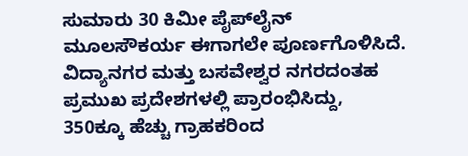ಸುಮಾರು 30 ಕಿಮೀ ಪೈಪ್‌ಲೈನ್ ಮೂಲಸೌಕರ್ಯ ಈಗಾಗಲೇ ಪೂರ್ಣಗೊಳಿಸಿದೆ. ವಿದ್ಯಾನಗರ ಮತ್ತು ಬಸವೇಶ್ವರ ನಗರದಂತಹ ಪ್ರಮುಖ ಪ್ರದೇಶಗಳಲ್ಲಿ ಪ್ರಾರಂಭಿಸಿದ್ದು, 350ಕ್ಕೂ ಹೆಚ್ಚು ಗ್ರಾಹಕರಿಂದ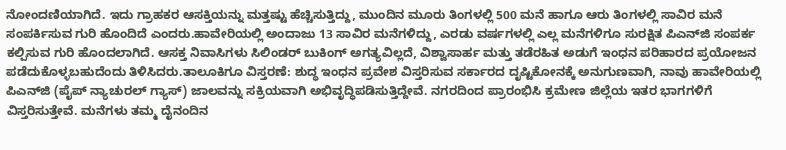ನೋಂದಣಿಯಾಗಿದೆ. ಇದು ಗ್ರಾಹಕರ ಆಸಕ್ತಿಯನ್ನು ಮತ್ತಷ್ಟು ಹೆಚ್ಚಿಸುತ್ತಿದ್ದು, ಮುಂದಿನ ಮೂರು ತಿಂಗಳಲ್ಲಿ 500 ಮನೆ ಹಾಗೂ ಆರು ತಿಂಗಳಲ್ಲಿ ಸಾವಿರ ಮನೆ ಸಂಪರ್ಕಿಸುವ ಗುರಿ ಹೊಂದಿದೆ ಎಂದರು.ಹಾವೇರಿಯಲ್ಲಿ ಅಂದಾಜು 13 ಸಾವಿರ ಮನೆಗಳಿದ್ದು, ಎರಡು ವರ್ಷಗಳಲ್ಲಿ ಎಲ್ಲ ಮನೆಗಳಿಗೂ ಸುರಕ್ಷಿತ ಪಿಎನ್‌ಜಿ ಸಂಪರ್ಕ ಕಲ್ಪಿಸುವ ಗುರಿ ಹೊಂದಲಾಗಿದೆ. ಆಸಕ್ತ ನಿವಾಸಿಗಳು ಸಿಲಿಂಡರ್ ಬುಕಿಂಗ್ ಅಗತ್ಯವಿಲ್ಲದೆ, ವಿಶ್ವಾಸಾರ್ಹ ಮತ್ತು ತಡೆರಹಿತ ಅಡುಗೆ ಇಂಧನ ಪರಿಹಾರದ ಪ್ರಯೋಜನ ಪಡೆದುಕೊಳ್ಳಬಹುದೆಂದು ತಿಳಿಸಿದರು.ತಾಲೂಕಿಗೂ ವಿಸ್ತರಣೆ: ಶುದ್ಧ ಇಂಧನ ಪ್ರವೇಶ ವಿಸ್ತರಿಸುವ ಸರ್ಕಾರದ ದೃಷ್ಟಿಕೋನಕ್ಕೆ ಅನುಗುಣವಾಗಿ, ನಾವು ಹಾವೇರಿಯಲ್ಲಿ ಪಿಎನ್‌ಜಿ (ಪೈಪ್ ನ್ಯಾಚುರಲ್ ಗ್ಯಾಸ್) ಜಾಲವನ್ನು ಸಕ್ರಿಯವಾಗಿ ಅಭಿವೃದ್ಧಿಪಡಿಸುತ್ತಿದ್ದೇವೆ. ನಗರದಿಂದ ಪ್ರಾರಂಭಿಸಿ ಕ್ರಮೇಣ ಜಿಲ್ಲೆಯ ಇತರ ಭಾಗಗಳಿಗೆ ವಿಸ್ತರಿಸುತ್ತೇವೆ. ಮನೆಗಳು ತಮ್ಮ ದೈನಂದಿನ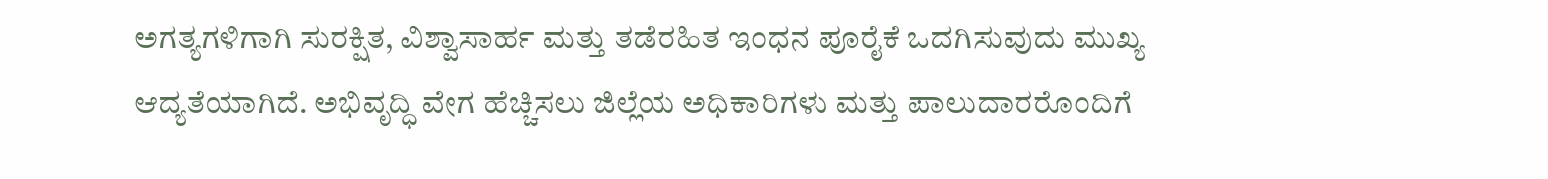ಅಗತ್ಯಗಳಿಗಾಗಿ ಸುರಕ್ಷಿತ, ವಿಶ್ವಾಸಾರ್ಹ ಮತ್ತು ತಡೆರಹಿತ ಇಂಧನ ಪೂರೈಕೆ ಒದಗಿಸುವುದು ಮುಖ್ಯ ಆದ್ಯತೆಯಾಗಿದೆ. ಅಭಿವೃದ್ಧಿ ವೇಗ ಹೆಚ್ಚಿಸಲು ಜಿಲ್ಲೆಯ ಅಧಿಕಾರಿಗಳು ಮತ್ತು ಪಾಲುದಾರರೊಂದಿಗೆ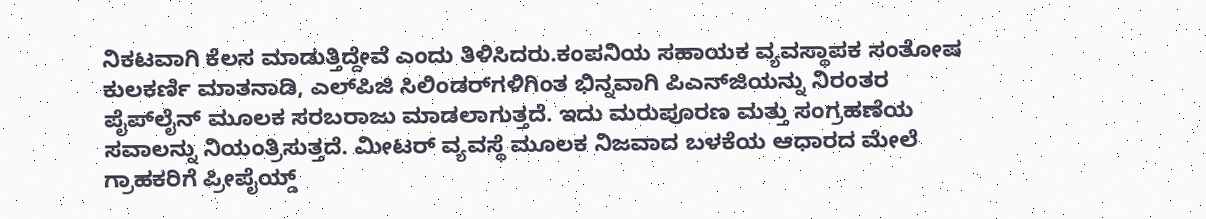ನಿಕಟವಾಗಿ ಕೆಲಸ ಮಾಡುತ್ತಿದ್ದೇವೆ ಎಂದು ತಿಳಿಸಿದರು.ಕಂಪನಿಯ ಸಹಾಯಕ ವ್ಯವಸ್ಥಾಪಕ ಸಂತೋಷ ಕುಲಕರ್ಣಿ ಮಾತನಾಡಿ, ಎಲ್‌ಪಿಜಿ ಸಿಲಿಂಡರ್‌ಗಳಿಗಿಂತ ಭಿನ್ನವಾಗಿ ಪಿಎನ್‌ಜಿಯನ್ನು ನಿರಂತರ ಪೈಪ್‌ಲೈನ್ ಮೂಲಕ ಸರಬರಾಜು ಮಾಡಲಾಗುತ್ತದೆ. ಇದು ಮರುಪೂರಣ ಮತ್ತು ಸಂಗ್ರಹಣೆಯ ಸವಾಲನ್ನು ನಿಯಂತ್ರಿಸುತ್ತದೆ. ಮೀಟರ್ ವ್ಯವಸ್ಥೆ ಮೂಲಕ ನಿಜವಾದ ಬಳಕೆಯ ಆಧಾರದ ಮೇಲೆ ಗ್ರಾಹಕರಿಗೆ ಪ್ರೀಪೈಯ್ಡ್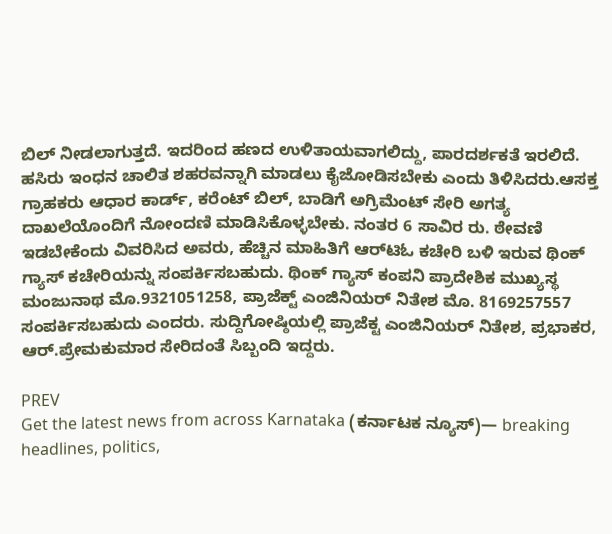ಬಿಲ್ ನೀಡಲಾಗುತ್ತದೆ. ಇದರಿಂದ ಹಣದ ಉಳಿತಾಯವಾಗಲಿದ್ದು, ಪಾರದರ್ಶಕತೆ ಇರಲಿದೆ. ಹಸಿರು ಇಂಧನ ಚಾಲಿತ ಶಹರವನ್ನಾಗಿ ಮಾಡಲು ಕೈಜೋಡಿಸಬೇಕು ಎಂದು ತಿಳಿಸಿದರು.ಆಸಕ್ತ ಗ್ರಾಹಕರು ಆಧಾರ ಕಾರ್ಡ್, ಕರೆಂಟ್ ಬಿಲ್, ಬಾಡಿಗೆ ಅಗ್ರಿಮೆಂಟ್ ಸೇರಿ ಅಗತ್ಯ ದಾಖಲೆಯೊಂದಿಗೆ ನೋಂದಣಿ ಮಾಡಿಸಿಕೊಳ್ಳಬೇಕು. ನಂತರ 6 ಸಾವಿರ ರು. ಠೇವಣಿ ಇಡಬೇಕೆಂದು ವಿವರಿಸಿದ ಅವರು, ಹೆಚ್ಚಿನ ಮಾಹಿತಿಗೆ ಆರ್‌ಟಿಓ ಕಚೇರಿ ಬಳಿ ಇರುವ ಥಿಂಕ್ ಗ್ಯಾಸ್ ಕಚೇರಿಯನ್ನು ಸಂಪರ್ಕಿಸಬಹುದು. ಥಿಂಕ್ ಗ್ಯಾಸ್ ಕಂಪನಿ ಪ್ರಾದೇಶಿಕ ಮುಖ್ಯಸ್ಥ ಮಂಜುನಾಥ ಮೊ.9321051258, ಪ್ರಾಜೆಕ್ಟ್ ಎಂಜಿನಿಯರ್ ನಿತೇಶ ಮೊ. 8169257557 ಸಂಪರ್ಕಿಸಬಹುದು ಎಂದರು. ಸುದ್ದಿಗೋಷ್ಠಿಯಲ್ಲಿ ಪ್ರಾಜೆಕ್ಟ ಎಂಜಿನಿಯರ್ ನಿತೇಶ, ಪ್ರಭಾಕರ, ಆರ್.ಪ್ರೇಮಕುಮಾರ ಸೇರಿದಂತೆ ಸಿಬ್ಬಂದಿ ಇದ್ದರು.

PREV
Get the latest news from across Karnataka (ಕರ್ನಾಟಕ ನ್ಯೂಸ್)— breaking headlines, politics,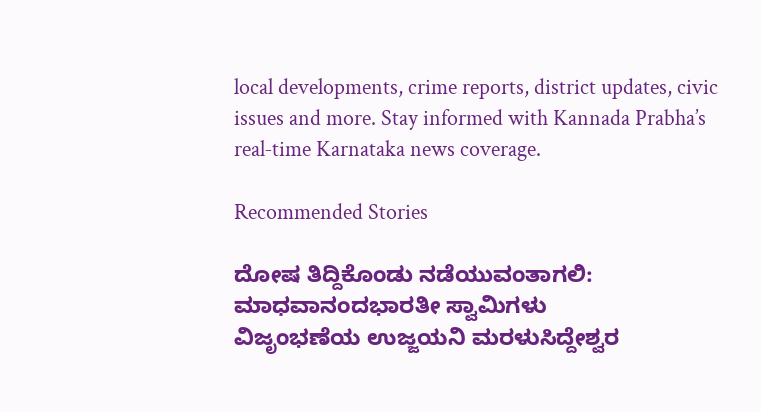local developments, crime reports, district updates, civic issues and more. Stay informed with Kannada Prabha’s real‑time Karnataka news coverage.

Recommended Stories

ದೋಷ ತಿದ್ದಿಕೊಂಡು ನಡೆಯುವಂತಾಗಲಿ: ಮಾಧವಾನಂದಭಾರತೀ ಸ್ವಾಮಿಗಳು
ವಿಜೃಂಭಣೆಯ ಉಜ್ಜಯನಿ ಮರಳುಸಿದ್ದೇಶ್ವರ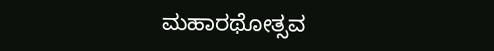ಮಹಾರಥೋತ್ಸವ